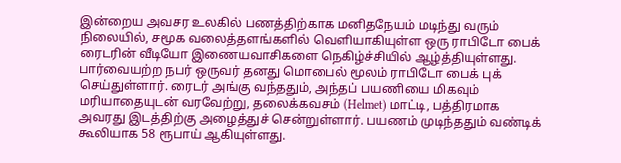இன்றைய அவசர உலகில் பணத்திற்காக மனிதநேயம் மடிந்து வரும் நிலையில், சமூக வலைத்தளங்களில் வெளியாகியுள்ள ஒரு ராபிடோ பைக் ரைடரின் வீடியோ இணையவாசிகளை நெகிழ்ச்சியில் ஆழ்த்தியுள்ளது. பார்வையற்ற நபர் ஒருவர் தனது மொபைல் மூலம் ராபிடோ பைக் புக் செய்துள்ளார். ரைடர் அங்கு வந்ததும், அந்தப் பயணியை மிகவும் மரியாதையுடன் வரவேற்று, தலைக்கவசம் (Helmet) மாட்டி, பத்திரமாக அவரது இடத்திற்கு அழைத்துச் சென்றுள்ளார். பயணம் முடிந்ததும் வண்டிக் கூலியாக 58 ரூபாய் ஆகியுள்ளது.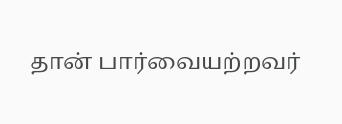தான் பார்வையற்றவர்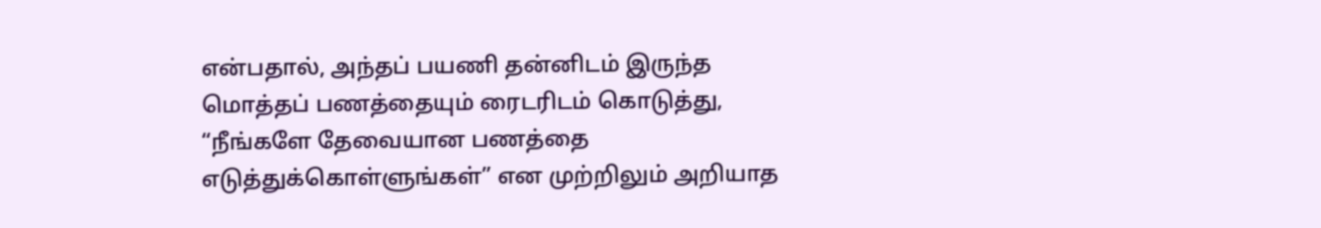என்பதால், அந்தப் பயணி தன்னிடம் இருந்த மொத்தப் பணத்தையும் ரைடரிடம் கொடுத்து, “நீங்களே தேவையான பணத்தை எடுத்துக்கொள்ளுங்கள்” என முற்றிலும் அறியாத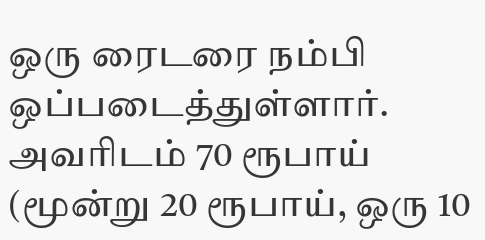ஒரு ரைடரை நம்பி ஒப்படைத்துள்ளார். அவரிடம் 70 ரூபாய் (மூன்று 20 ரூபாய், ஒரு 10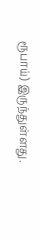ரூபாய்) இருந்துள்ளது.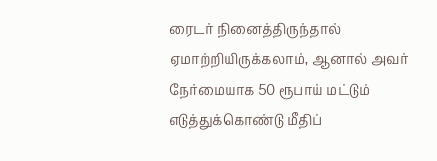ரைடர் நினைத்திருந்தால் ஏமாற்றியிருக்கலாம், ஆனால் அவர் நேர்மையாக 50 ரூபாய் மட்டும் எடுத்துக்கொண்டு மீதிப்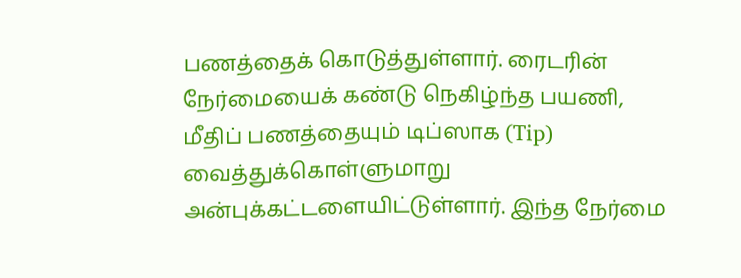பணத்தைக் கொடுத்துள்ளார். ரைடரின் நேர்மையைக் கண்டு நெகிழ்ந்த பயணி, மீதிப் பணத்தையும் டிப்ஸாக (Tip) வைத்துக்கொள்ளுமாறு அன்புக்கட்டளையிட்டுள்ளார். இந்த நேர்மை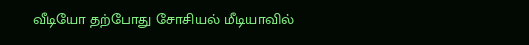வீடியோ தற்போது சோசியல் மீடியாவில்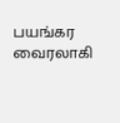பயங்கர வைரலாகி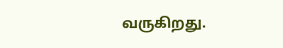வருகிறது.